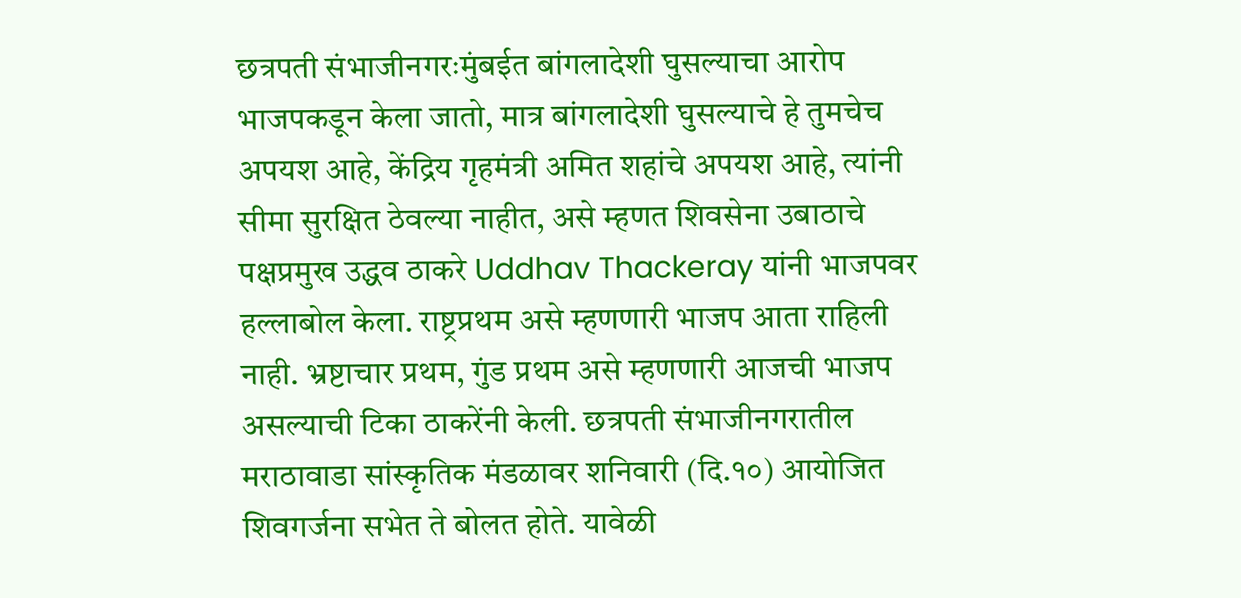छत्रपती संभाजीनगरःमुंबईत बांगलादेशी घुसल्याचा आरोप भाजपकडून केला जातो, मात्र बांगलादेशी घुसल्याचे हे तुमचेच अपयश आहे, केंद्रिय गृहमंत्री अमित शहांचे अपयश आहे, त्यांनी सीमा सुरक्षित ठेवल्या नाहीत, असे म्हणत शिवसेना उबाठाचे पक्षप्रमुख उद्धव ठाकरे Uddhav Thackeray यांनी भाजपवर हल्लाबोल केला. राष्ट्रप्रथम असे म्हणणारी भाजप आता राहिली नाही. भ्रष्टाचार प्रथम, गुंड प्रथम असे म्हणणारी आजची भाजप असल्याची टिका ठाकरेंनी केली. छत्रपती संभाजीनगरातील मराठावाडा सांस्कृतिक मंडळावर शनिवारी (दि.१०) आयोजित शिवगर्जना सभेत ते बोलत होते. यावेळी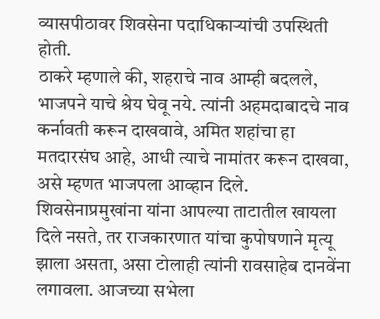व्यासपीठावर शिवसेना पदाधिकाऱ्यांची उपस्थिती होती.
ठाकरे म्हणाले की, शहराचे नाव आम्ही बदलले, भाजपने याचे श्रेय घेवू नये. त्यांनी अहमदाबादचे नाव कर्नावती करून दाखवावे, अमित शहांचा हा मतदारसंघ आहे, आधी त्याचे नामांतर करून दाखवा, असे म्हणत भाजपला आव्हान दिले. शिवसेनाप्रमुखांना यांना आपल्या ताटातील खायला दिले नसते, तर राजकारणात यांचा कुपोषणाने मृत्यू झाला असता, असा टोलाही त्यांनी रावसाहेब दानवेंना लगावला. आजच्या सभेला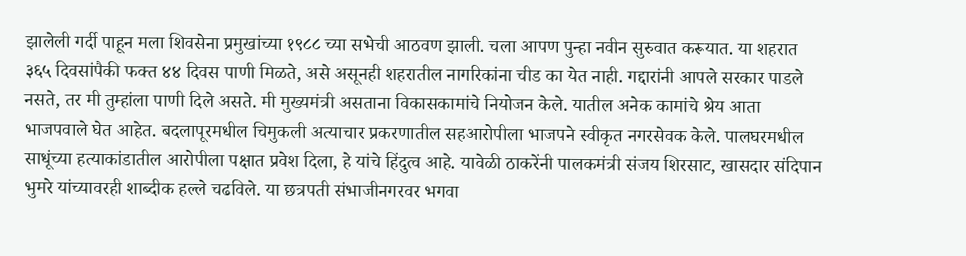झालेली गर्दी पाहून मला शिवसेना प्रमुखांच्या १९८८ च्या सभेची आठवण झाली. चला आपण पुन्हा नवीन सुरुवात करूयात. या शहरात ३६५ दिवसांपैकी फक्त ४४ दिवस पाणी मिळते, असे असूनही शहरातील नागरिकांना चीड का येत नाही. गद्दारांनी आपले सरकार पाडले नसते, तर मी तुम्हांला पाणी दिले असते. मी मुख्यमंत्री असताना विकासकामांचे नियोजन केले. यातील अनेक कामांचे श्रेय आता भाजपवाले घेत आहेत. बदलापूरमधील चिमुकली अत्याचार प्रकरणातील सहआरोपीला भाजपने स्वीकृत नगरसेवक केले. पालघरमधील साधूंच्या हत्याकांडातील आरोपीला पक्षात प्रवेश दिला, हे यांचे हिंदुत्व आहे. यावेळी ठाकरेंनी पालकमंत्री संजय शिरसाट, खासदार संदिपान भुमरे यांच्यावरही शाब्दीक हल्ले चढविले. या छत्रपती संभाजीनगरवर भगवा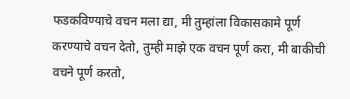फडकविण्याचे वचन मला द्या, मी तुम्हांला विकासकामे पूर्ण करण्याचे वचन देतो, तुम्ही माझे एक वचन पूर्ण करा, मी बाकीची वचने पूर्ण करतो,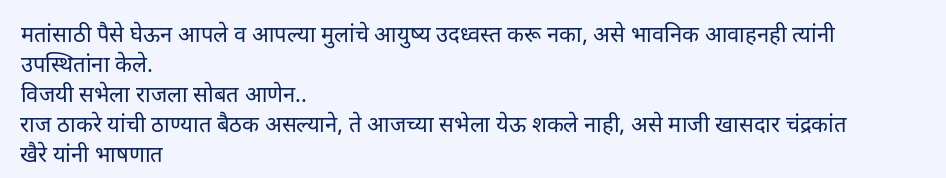मतांसाठी पैसे घेऊन आपले व आपल्या मुलांचे आयुष्य उदध्वस्त करू नका, असे भावनिक आवाहनही त्यांनी उपस्थितांना केले.
विजयी सभेला राजला सोबत आणेन..
राज ठाकरे यांची ठाण्यात बैठक असल्याने, ते आजच्या सभेला येऊ शकले नाही, असे माजी खासदार चंद्रकांत खैरे यांनी भाषणात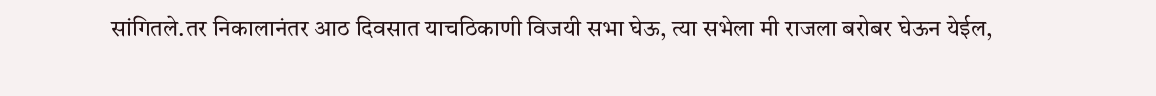सांगितले.तर निकालानंतर आठ दिवसात याचठिकाणी विजयी सभा घेऊ, त्या सभेला मी राजला बरोबर घेऊन येईल,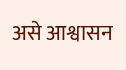असे आश्वासन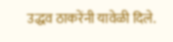उद्धव ठाकरेंनी यावेळी दिले.